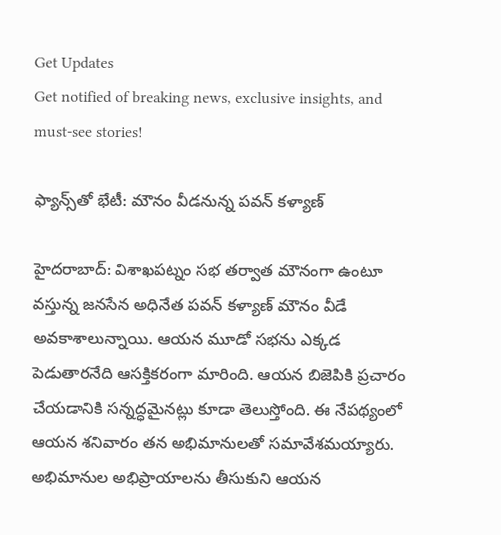Get Updates
Get notified of breaking news, exclusive insights, and must-see stories!

ఫ్యాన్స్‌తో భేటీ: మౌనం వీడనున్న పవన్ కళ్యాణ్

హైదరాబాద్: విశాఖపట్నం సభ తర్వాత మౌనంగా ఉంటూ వస్తున్న జనసేన అధినేత పవన్ కళ్యాణ్ మౌనం వీడే అవకాశాలున్నాయి. ఆయన మూడో సభను ఎక్కడ పెడుతారనేది ఆసక్తికరంగా మారింది. ఆయన బిజెపికి ప్రచారం చేయడానికి సన్నద్ధమైనట్లు కూడా తెలుస్తోంది. ఈ నేపథ్యంలో ఆయన శనివారం తన అభిమానులతో సమావేశమయ్యారు. అభిమానుల అభిప్రాయాలను తీసుకుని ఆయన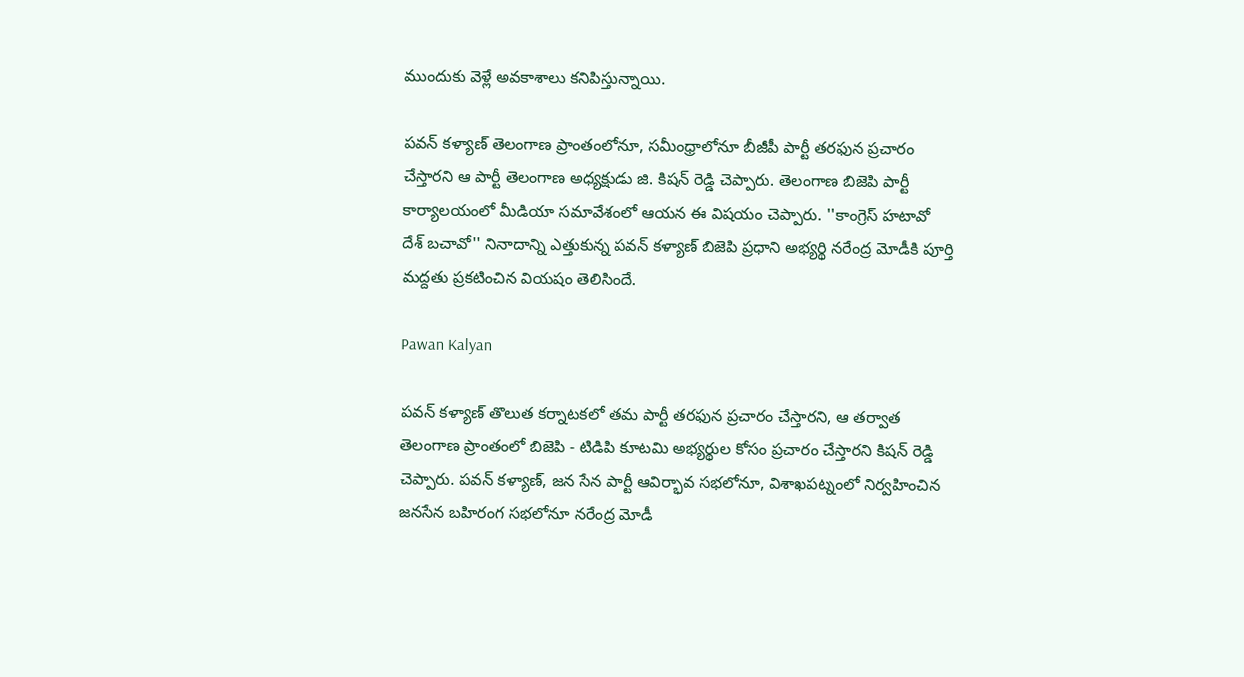ముందుకు వెళ్లే అవకాశాలు కనిపిస్తున్నాయి.

పవన్ కళ్యాణ్ తెలంగాణ ప్రాంతంలోనూ, సమీంధ్రాలోనూ బీజీపీ పార్టీ తరఫున ప్రచారం చేస్తారని ఆ పార్టీ తెలంగాణ అధ్యక్షుడు జి. కిషన్ రెడ్డి చెప్పారు. తెలంగాణ బిజెపి పార్టీ కార్యాలయంలో మీడియా సమావేశంలో ఆయన ఈ విషయం చెప్పారు. ''కాంగ్రెస్ హటావో దేశ్ బచావో'' నినాదాన్ని ఎత్తుకున్న పవన్ కళ్యాణ్ బిజెపి ప్రధాని అభ్యర్థి నరేంద్ర మోడీకి పూర్తి మద్దతు ప్రకటించిన వియషం తెలిసిందే.

Pawan Kalyan

పవన్ కళ్యాణ్ తొలుత కర్నాటకలో తమ పార్టీ తరఫున ప్రచారం చేస్తారని, ఆ తర్వాత తెలంగాణ ప్రాంతంలో బిజెపి - టిడిపి కూటమి అభ్యర్థుల కోసం ప్రచారం చేస్తారని కిషన్ రెడ్డి చెప్పారు. పవన్ కళ్యాణ్, జన సేన పార్టీ ఆవిర్భావ సభలోనూ, విశాఖపట్నంలో నిర్వహించిన జనసేన బహిరంగ సభలోనూ నరేంద్ర మోడీ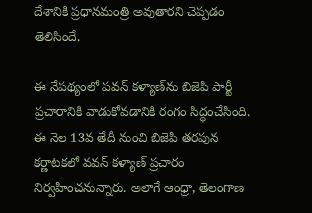దేశానికి ప్రధానమంత్రి అవుతారని చెప్పడం తెలిసిందే.

ఈ నేపథ్యంలో పవన్‌ కళ్యాణ్‌ను బిజెపి పార్టీ ప్రచారానికి వాడుకోవడానికి రంగం సిద్ధంచేసింది. ఈ నెల 13వ తేదీ నుంచి బిజెపి తరపున కర్ణాటకలో వవన్ కళ్యాణ్ ప్రచారం నిర్వహించనున్నారు. అలాగే ఆంధ్రా, తెలంగాణ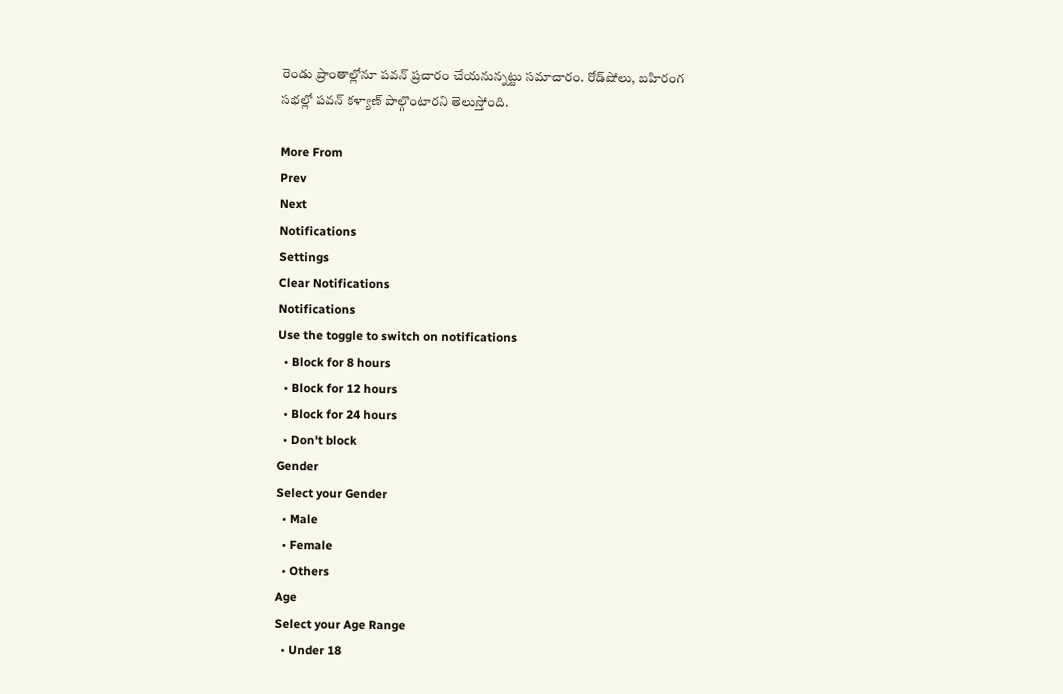రెండు ప్రాంతాల్లోనూ పవన్ ప్రచారం చేయనున్నట్టు సమాచారం. రోడ్‌షోలు, బహిరంగ సభల్లో పవన్ కళ్యాణ్ పాల్గొంటారని తెలుస్తోంది.

More From
Prev
Next
Notifications
Settings
Clear Notifications
Notifications
Use the toggle to switch on notifications
  • Block for 8 hours
  • Block for 12 hours
  • Block for 24 hours
  • Don't block
Gender
Select your Gender
  • Male
  • Female
  • Others
Age
Select your Age Range
  • Under 18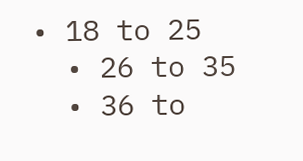• 18 to 25
  • 26 to 35
  • 36 to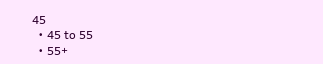45
  • 45 to 55
  • 55+